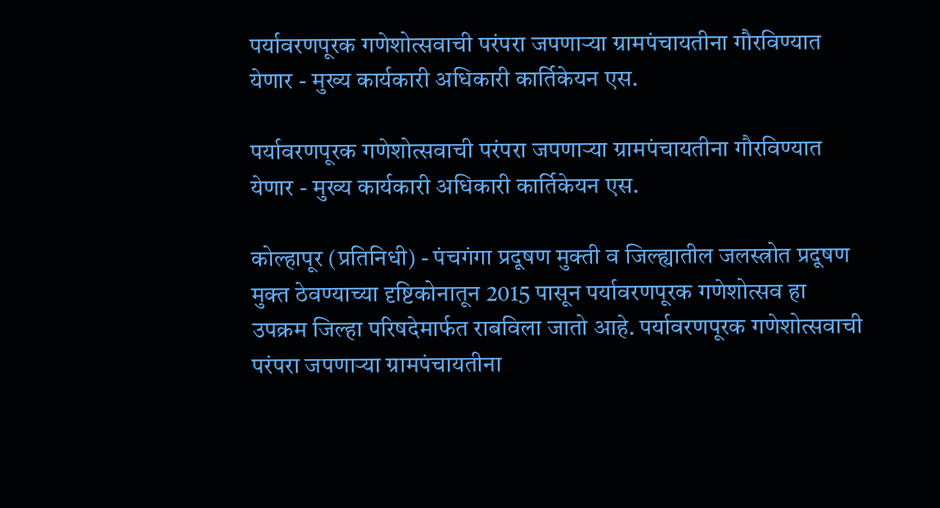पर्यावरणपूरक गणेशोत्सवाची परंपरा जपणाऱ्या ग्रामपंचायतीना गौरविण्यात येणार - मुख्य कार्यकारी अधिकारी कार्तिकेयन एस.

पर्यावरणपूरक गणेशोत्सवाची परंपरा जपणाऱ्या ग्रामपंचायतीना गौरविण्यात येणार - मुख्य कार्यकारी अधिकारी कार्तिकेयन एस.

कोल्हापूर (प्रतिनिधी) - पंचगंगा प्रदूषण मुक्ती व जिल्ह्यातील जलस्त्रोत प्रदूषण मुक्त ठेवण्याच्या दृष्टिकोनातून 2015 पासून पर्यावरणपूरक गणेशोत्सव हा उपक्रम जिल्हा परिषदेमार्फत राबविला जातो आहे. पर्यावरणपूरक गणेशोत्सवाची परंपरा जपणाऱ्या ग्रामपंचायतीना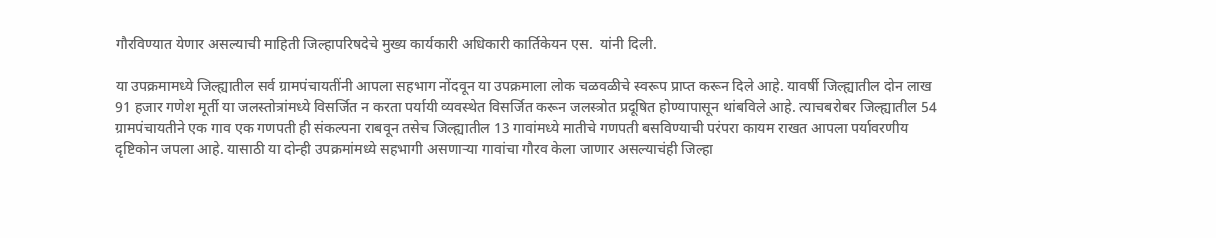गौरविण्यात येणार असल्याची माहिती जिल्हापरिषदेचे मुख्य कार्यकारी अधिकारी कार्तिकेयन एस.  यांनी दिली.

या उपक्रमामध्ये जिल्ह्यातील सर्व ग्रामपंचायतींनी आपला सहभाग नोंदवून या उपक्रमाला लोक चळवळीचे स्वरूप प्राप्त करून दिले आहे. यावर्षी जिल्ह्यातील दोन लाख 91 हजार गणेश मूर्ती या जलस्तोत्रांमध्ये विसर्जित न करता पर्यायी व्यवस्थेत विसर्जित करून जलस्त्रोत प्रदूषित होण्यापासून थांबविले आहे. त्याचबरोबर जिल्ह्यातील 54 ग्रामपंचायतीने एक गाव एक गणपती ही संकल्पना राबवून तसेच जिल्ह्यातील 13 गावांमध्ये मातीचे गणपती बसविण्याची परंपरा कायम राखत आपला पर्यावरणीय दृष्टिकोन जपला आहे. यासाठी या दोन्ही उपक्रमांमध्ये सहभागी असणाऱ्या गावांचा गौरव केला जाणार असल्याचंही जिल्हा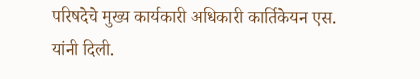परिषदेचे मुख्य कार्यकारी अधिकारी कार्तिकेयन एस. यांनी दिली.